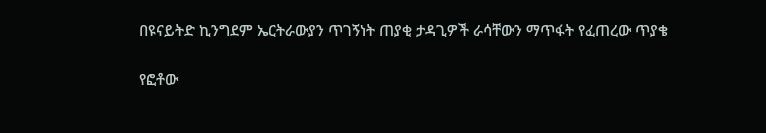በዩናይትድ ኪንግደም ኤርትራውያን ጥገኝነት ጠያቂ ታዳጊዎች ራሳቸውን ማጥፋት የፈጠረው ጥያቄ

የፎቶው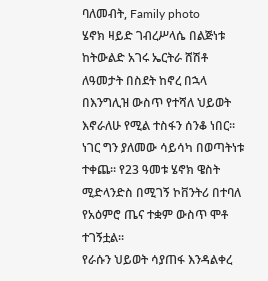ባለመብት, Family photo
ሄኖክ ዛይድ ገብረሥላሴ በልጅነቱ ከትውልድ አገሩ ኤርትራ ሸሽቶ ለዓመታት በስደት ከኖረ በኋላ በእንግሊዝ ውስጥ የተሻለ ህይወት እኖራለሁ የሚል ተስፋን ሰንቆ ነበር።
ነገር ግን ያለመው ሳይሳካ በወጣትነቱ ተቀጨ። የ23 ዓመቱ ሄኖክ ዌስት ሚድላንድስ በሚገኝ ኮቨንትሪ በተባለ የአዕምሮ ጤና ተቋም ውስጥ ሞቶ ተገኝቷል።
የራሱን ህይወት ሳያጠፋ እንዳልቀረ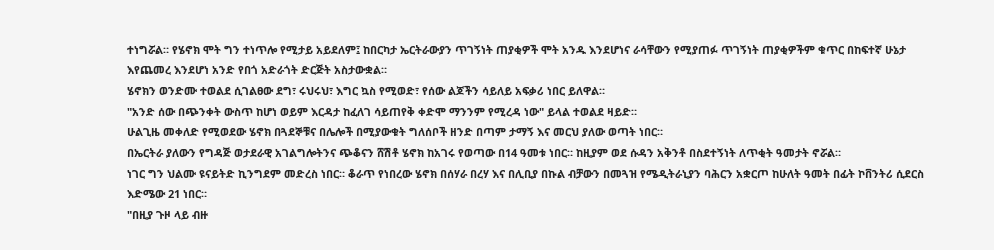ተነግሯል። የሄኖክ ሞት ግን ተነጥሎ የሚታይ አይደለም፤ ከበርካታ ኤርትራውያን ጥገኝነት ጠያቂዎች ሞት አንዱ እንደሆነና ራሳቸውን የሚያጠፉ ጥገኝነት ጠያቂዎችም ቁጥር በከፍተኛ ሁኔታ እየጨመረ እንደሆነ አንድ የበጎ አድራጎት ድርጅት አስታውቋል።
ሄኖክን ወንድሙ ተወልደ ሲገልፀው ደግ፣ ሩህሩህ፣ እግር ኳስ የሚወድ፣ የሰው ልጆችን ሳይለይ አፍቃሪ ነበር ይለዋል።
"አንድ ሰው በጭንቀት ውስጥ ከሆነ ወይም እርዳታ ከፈለገ ሳይጠየቅ ቀድሞ ማንንም የሚረዳ ነው" ይላል ተወልደ ዛይድ።
ሁልጊዜ መቀለድ የሚወደው ሄኖክ በጓደኞቹና በሌሎች በሚያውቁት ግለሰቦች ዘንድ በጣም ታማኝ እና መርህ ያለው ወጣት ነበር።
በኤርትራ ያለውን የግዳጅ ወታደራዊ አገልግሎትንና ጭቆናን ሸሽቶ ሄኖክ ከአገሩ የወጣው በ14 ዓመቱ ነበር። ከዚያም ወደ ሱዳን አቅንቶ በስደተኝነት ለጥቂት ዓመታት ኖሯል።
ነገር ግን ህልሙ ዩናይትድ ኪንግደም መድረስ ነበር። ቆራጥ የነበረው ሄኖክ በሰሃራ በረሃ እና በሊቢያ በኩል ብቻውን በመጓዝ የሜዲትራኒያን ባሕርን አቋርጦ ከሁለት ዓመት በፊት ኮቨንትሪ ሲደርስ እድሜው 21 ነበር።
"በዚያ ጉዞ ላይ ብዙ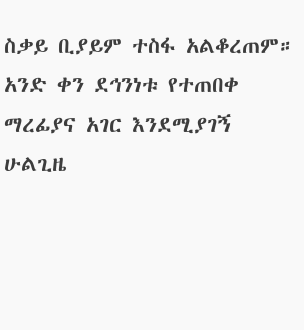ስቃይ ቢያይም ተስፋ አልቆረጠም። አንድ ቀን ደኅንነቱ የተጠበቀ ማረፊያና አገር እንደሚያገኝ ሁልጊዜ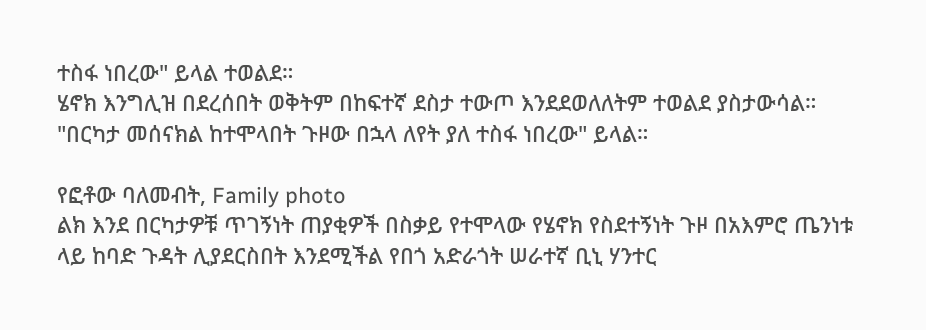ተስፋ ነበረው" ይላል ተወልደ።
ሄኖክ እንግሊዝ በደረሰበት ወቅትም በከፍተኛ ደስታ ተውጦ እንደደወለለትም ተወልደ ያስታውሳል።
"በርካታ መሰናክል ከተሞላበት ጉዞው በኋላ ለየት ያለ ተስፋ ነበረው" ይላል።

የፎቶው ባለመብት, Family photo
ልክ እንደ በርካታዎቹ ጥገኝነት ጠያቂዎች በስቃይ የተሞላው የሄኖክ የስደተኝነት ጉዞ በአእምሮ ጤንነቱ ላይ ከባድ ጉዳት ሊያደርስበት እንደሚችል የበጎ አድራጎት ሠራተኛ ቢኒ ሃንተር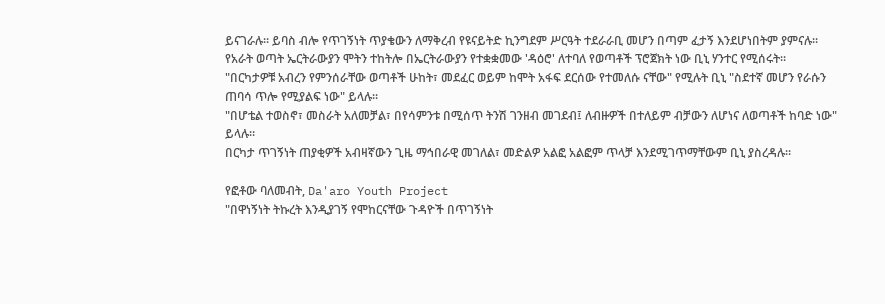ይናገራሉ። ይባስ ብሎ የጥገኝነት ጥያቄውን ለማቅረብ የዩናይትድ ኪንግደም ሥርዓት ተደራራቢ መሆን በጣም ፈታኝ እንደሆነበትም ያምናሉ።
የአራት ወጣት ኤርትራውያን ሞትን ተከትሎ በኤርትራውያን የተቋቋመው 'ዳዕሮ' ለተባለ የወጣቶች ፕሮጀክት ነው ቢኒ ሃንተር የሚሰሩት።
"በርካታዎቹ አብረን የምንሰራቸው ወጣቶች ሁከት፣ መደፈር ወይም ከሞት አፋፍ ደርሰው የተመለሱ ናቸው" የሚሉት ቢኒ "ስደተኛ መሆን የራሱን ጠባሳ ጥሎ የሚያልፍ ነው" ይላሉ።
"በሆቴል ተወስኖ፣ መስራት አለመቻል፣ በየሳምንቱ በሚሰጥ ትንሽ ገንዘብ መገደብ፤ ለብዙዎች በተለይም ብቻውን ለሆነና ለወጣቶች ከባድ ነው" ይላሉ።
በርካታ ጥገኝነት ጠያቂዎች አብዛኛውን ጊዜ ማኅበራዊ መገለል፣ መድልዎ አልፎ አልፎም ጥላቻ እንደሚገጥማቸውም ቢኒ ያስረዳሉ።

የፎቶው ባለመብት, Da'aro Youth Project
"በዋነኝነት ትኩረት እንዲያገኝ የሞከርናቸው ጉዳዮች በጥገኝነት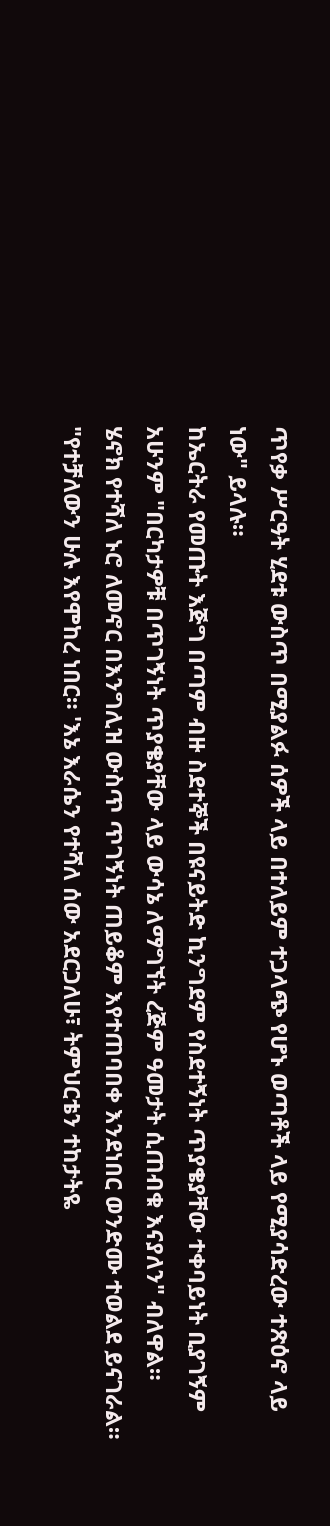ጥየቃ ሥርዓት ሂደቱ ውስጥ በሚያልፉ ሰዎች ላይ በተለይም ተጋላጭ የሆኑ ወጣቶች ላይ የሚያሳድረው ተጽዕኖ ላይ ነው" ይላሉ።
ከኤርትራ የመጡት እጅግ በጣም ብዙ ስደተኞች በዩናይትድ ኪንግደም የስደተኝነት ጥያቄያቸው ተቀባይነት ቢያገኝም አሁንም "በርካታዎቹ በጥገኝነት ጥያቄያቸው ላይ ውሳኔ ለማግኘት ረጅም ዓመታት ሲጠብቁ እናያለን" ብለዋል።
ሄኖክ የተሻለ ኑሮ ለመኖር በእንግሊዝ ውስጥ ጥገኝነት ጠይቆም እየተጠባበቀ እንደነበር ወንድሙ ተወልደ ይናገራል።
"የተቻለውን ሁሉ እየሞከረ ነበር። 'እኔ እራሴን የተሻለ ሰው አደርጋለሁ፣ ትምህርቴን ተከታትዬ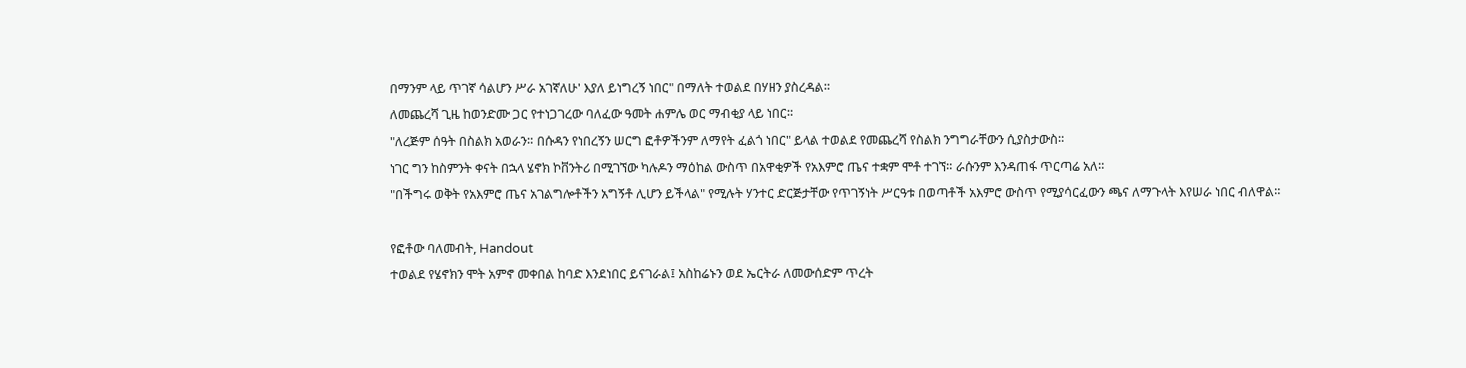በማንም ላይ ጥገኛ ሳልሆን ሥራ አገኛለሁ' እያለ ይነግረኝ ነበር" በማለት ተወልደ በሃዘን ያስረዳል።
ለመጨረሻ ጊዜ ከወንድሙ ጋር የተነጋገረው ባለፈው ዓመት ሐምሌ ወር ማብቂያ ላይ ነበር።
"ለረጅም ሰዓት በስልክ አወራን። በሱዳን የነበረኝን ሠርግ ፎቶዎችንም ለማየት ፈልጎ ነበር" ይላል ተወልደ የመጨረሻ የስልክ ንግግራቸውን ሲያስታውስ።
ነገር ግን ከስምንት ቀናት በኋላ ሄኖክ ኮቨንትሪ በሚገኘው ካሉዶን ማዕከል ውስጥ በአዋቂዎች የአእምሮ ጤና ተቋም ሞቶ ተገኘ። ራሱንም እንዳጠፋ ጥርጣሬ አለ።
"በችግሩ ወቅት የአእምሮ ጤና አገልግሎቶችን አግኝቶ ሊሆን ይችላል" የሚሉት ሃንተር ድርጅታቸው የጥገኝነት ሥርዓቱ በወጣቶች አእምሮ ውስጥ የሚያሳርፈውን ጫና ለማጉላት እየሠራ ነበር ብለዋል።

የፎቶው ባለመብት, Handout
ተወልደ የሄኖክን ሞት አምኖ መቀበል ከባድ እንደነበር ይናገራል፤ አስከሬኑን ወደ ኤርትራ ለመውሰድም ጥረት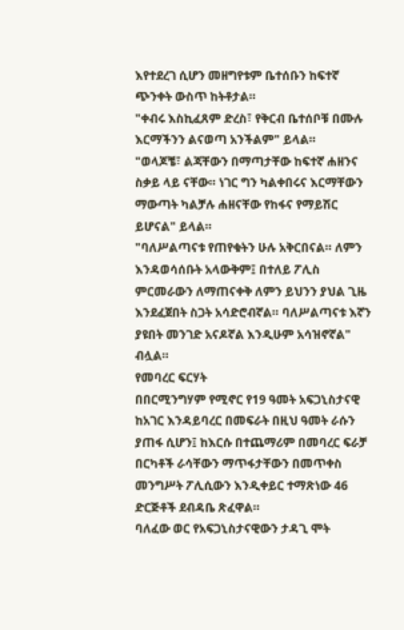እየተደረገ ሲሆን መዘግየቱም ቤተሰቡን ከፍተኛ ጭንቀት ውስጥ ከትቶታል።
"ቀብሩ እስኪፈጸም ድረስ፣ የቅርብ ቤተሰቦቹ በሙሉ እርማችንን ልናወጣ አንችልም" ይላል።
"ወላጆቼ፣ ልጃቸውን በማጣታቸው ከፍተኛ ሐዘንና ስቃይ ላይ ናቸው። ነገር ግን ካልቀበሩና እርማቸውን ማውጣት ካልቻሉ ሐዘናቸው የከፋና የማይሽር ይሆናል" ይላል።
"ባለሥልጣናቱ የጠየቁትን ሁሉ አቅርበናል። ለምን እንዳወሳሰቡት አላውቅም፤ በተለይ ፖሊስ ምርመራውን ለማጠናቀቅ ለምን ይህንን ያህል ጊዜ እንደፈጀበት ስጋት አሳድሮብኛል። ባለሥልጣናቱ እኛን ያዩበት መንገድ አናዶኛል እንዲሁም አሳዝኖኛል" ብሏል።
የመባረር ፍርሃት
በበርሚንግሃም የሚኖር የ19 ዓመት አፍጋኒስታናዊ ከአገር እንዳይባረር በመፍራት በዚህ ዓመት ራሱን ያጠፋ ሲሆን፤ ከእርሱ በተጨማሪም በመባረር ፍራቻ በርካቶች ራሳቸውን ማጥፋታቸውን በመጥቀስ መንግሥት ፖሊሲውን እንዲቀይር ተማጽነው 46 ድርጅቶች ደብዳቤ ጽፈዋል።
ባለፈው ወር የአፍጋኒስታናዊውን ታዳጊ ሞት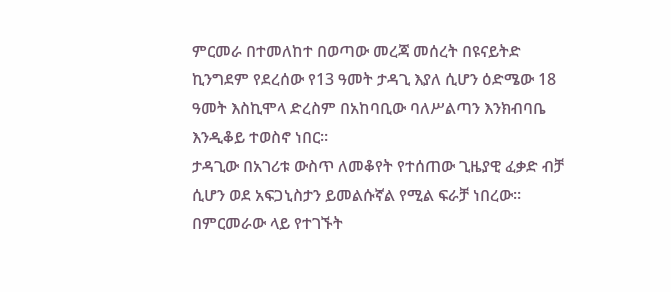ምርመራ በተመለከተ በወጣው መረጃ መሰረት በዩናይትድ ኪንግደም የደረሰው የ13 ዓመት ታዳጊ እያለ ሲሆን ዕድሜው 18 ዓመት እስኪሞላ ድረስም በአከባቢው ባለሥልጣን እንክብባቤ እንዲቆይ ተወስኖ ነበር።
ታዳጊው በአገሪቱ ውስጥ ለመቆየት የተሰጠው ጊዜያዊ ፈቃድ ብቻ ሲሆን ወደ አፍጋኒስታን ይመልሱኛል የሚል ፍራቻ ነበረው።
በምርመራው ላይ የተገኙት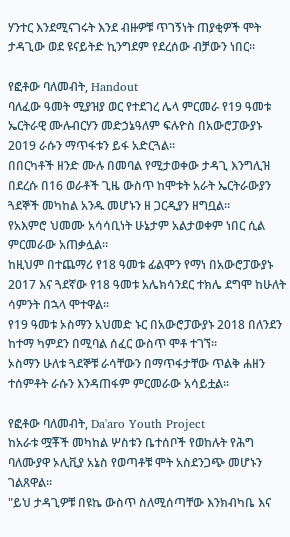ሃንተር እንደሚናገሩት እንደ ብዙዎቹ ጥገኝነት ጠያቂዎች ሞት ታዳጊው ወደ ዩናይትድ ኪንግደም የደረሰው ብቻውን ነበር።

የፎቶው ባለመብት, Handout
ባለፈው ዓመት ሚያዝያ ወር የተደገረ ሌላ ምርመራ የ19 ዓመቱ ኤርትራዊ ሙሉብርሃን መድኃኔዓለም ፍሉዮስ በአውሮፓውያኑ 2019 ራሱን ማጥፋቱን ይፋ አድርጓል።
በበርካቶች ዘንድ ሙሉ በመባል የሚታወቀው ታዳጊ እንግሊዝ በደረሱ በ16 ወራቶች ጊዜ ውስጥ ከሞቱት አራት ኤርትራውያን ጓደኞች መካከል አንዱ መሆኑን ዘ ጋርዲያን ዘግቧል።
የአእምሮ ህመሙ አሳሳቢነት ሁኔታም አልታወቀም ነበር ሲል ምርመራው አጠቃሏል።
ከዚህም በተጨማሪ የ18 ዓመቱ ፊልሞን የማነ በአውሮፓውያኑ 2017 እና ጓደኛው የ18 ዓመቱ አሌክሳንደር ተክሌ ደግሞ ከሁለት ሳምንት በኋላ ሞተዋል።
የ19 ዓመቱ ኦስማን አህመድ ኑር በአውሮፓውያኑ 2018 በለንደን ከተማ ካምደን በሚባል ሰፈር ውስጥ ሞቶ ተገኘ።
ኦስማን ሁለቱ ጓደኞቹ ራሳቸውን በማጥፋታቸው ጥልቅ ሐዘን ተሰምቶት ራሱን እንዳጠፋም ምርመራው አሳይቷል።

የፎቶው ባለመብት, Da'aro Youth Project
ከአራቱ ሟቾች መካከል ሦስቱን ቤተሰቦች የወከሉት የሕግ ባለሙያዋ ኦሊቪያ አኔስ የወጣቶቹ ሞት አስደንጋጭ መሆኑን ገልጸዋል።
"ይህ ታዳጊዎቹ በዩኬ ውስጥ ስለሚሰጣቸው እንክብካቤ እና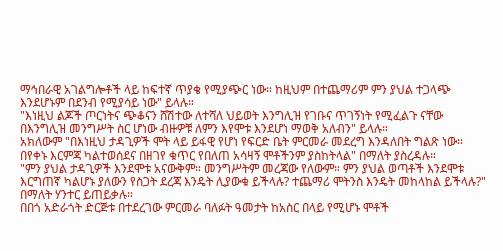ማኅበራዊ አገልግሎቶች ላይ ከፍተኛ ጥያቄ የሚያጭር ነው። ከዚህም በተጨማሪም ምን ያህል ተጋላጭ እንደሆኑም በደንብ የሚያሳይ ነው" ይላሉ።
"እነዚህ ልጆች ጦርነትና ጭቆናን ሸሽተው ለተሻለ ህይወት እንግሊዝ የገቡና ጥገኝነት የሚፈልጉ ናቸው በእንግሊዝ መንግሥት ስር ሆነው ብዙዎቹ ለምን እየሞቱ እንደሆነ ማወቅ አለብን" ይላሉ።
አክለውም "በእነዚህ ታዳጊዎች ሞት ላይ ይፋዊ የሆነ የፍርድ ቤት ምርመራ መደረግ እንዳለበት ግልጽ ነው። በየቀኑ እርምጃ ካልተወሰደና በዘገየ ቁጥር የበለጠ አሳዛኝ ሞቶችንም ያስከትላል" በማለት ያስረዳሉ።
"ምን ያህል ታዳጊዎች እንደሞቱ አናውቅም። መንግሥትም መረጃው የለውም። ምን ያህል ወጣቶች እንደሞቱ እርግጠኛ ካልሆኑ ያለውን የስጋት ደረጃ እንዴት ሊያውቁ ይችላሉ? ተጨማሪ ሞትንስ እንዴት መከላከል ይችላሉ?" በማለት ሃንተር ይጠይቃሉ።
በበጎ አድራጎት ድርጅቱ በተደረገው ምርመራ ባለፉት ዓመታት ከአስር በላይ የሚሆኑ ሞቶች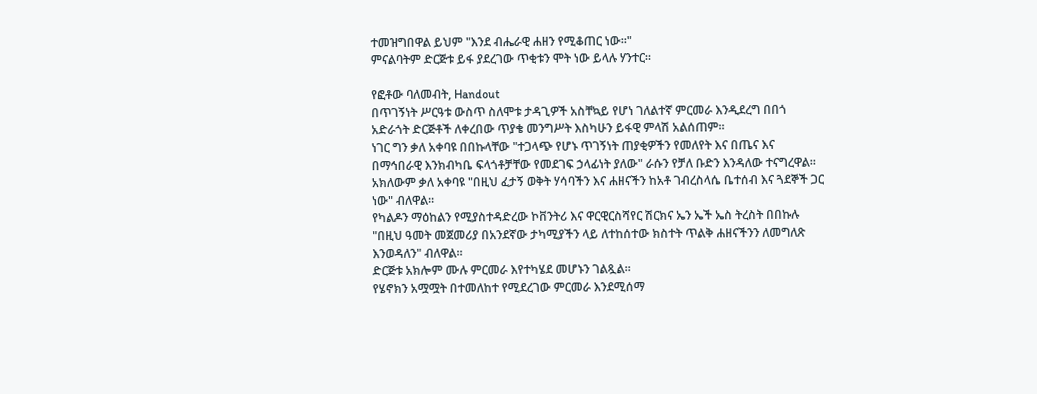ተመዝግበዋል ይህም "እንደ ብሔራዊ ሐዘን የሚቆጠር ነው።"
ምናልባትም ድርጅቱ ይፋ ያደረገው ጥቂቱን ሞት ነው ይላሉ ሃንተር።

የፎቶው ባለመብት, Handout
በጥገኝነት ሥርዓቱ ውስጥ ስለሞቱ ታዳጊዎች አስቸኳይ የሆነ ገለልተኛ ምርመራ እንዲደረግ በበጎ አድራጎት ድርጅቶች ለቀረበው ጥያቄ መንግሥት እስካሁን ይፋዊ ምላሽ አልሰጠም።
ነገር ግን ቃለ አቀባዩ በበኩላቸው "ተጋላጭ የሆኑ ጥገኝነት ጠያቂዎችን የመለየት እና በጤና እና በማኅበራዊ እንክብካቤ ፍላጎቶቻቸው የመደገፍ ኃላፊነት ያለው" ራሱን የቻለ ቡድን እንዳለው ተናግረዋል።
አክለውም ቃለ አቀባዩ "በዚህ ፈታኝ ወቅት ሃሳባችን እና ሐዘናችን ከአቶ ገብረስላሴ ቤተሰብ እና ጓደኞች ጋር ነው" ብለዋል።
የካልዶን ማዕከልን የሚያስተዳድረው ኮቨንትሪ እና ዋርዊርስሻየር ሽርክና ኤን ኤች ኤስ ትረስት በበኩሉ "በዚህ ዓመት መጀመሪያ በአንደኛው ታካሚያችን ላይ ለተከሰተው ክስተት ጥልቅ ሐዘናችንን ለመግለጽ እንወዳለን" ብለዋል።
ድርጅቱ አክሎም ሙሉ ምርመራ እየተካሄደ መሆኑን ገልጿል።
የሄኖክን አሟሟት በተመለከተ የሚደረገው ምርመራ እንደሚሰማ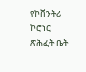የኮቨንትሪ ኮሮነር ጽሕፈት ቤት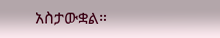አስታውቋል።